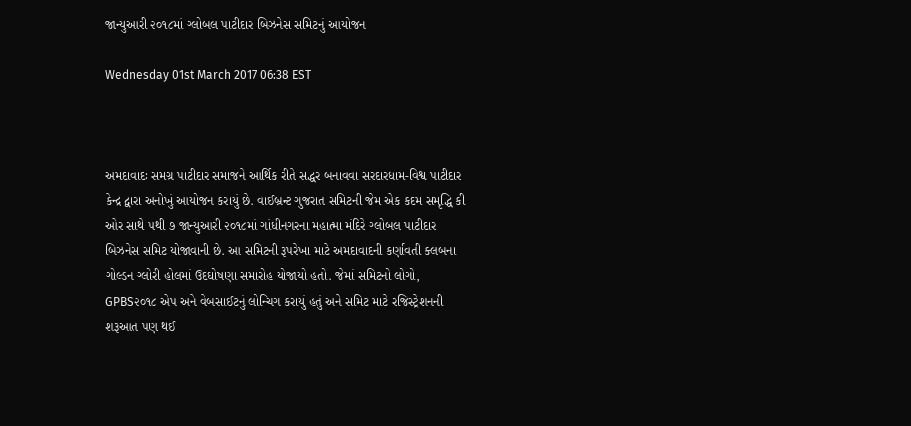જાન્યુઆરી ૨૦૧૮માં ગ્લોબલ પાટીદાર બિઝનેસ સમિટનું આયોજન

Wednesday 01st March 2017 06:38 EST



અમદાવાદઃ સમગ્ર પાટીદાર સમાજને આર્થિક રીતે સદ્ધર બનાવવા સરદારધામ-વિશ્વ પાટીદાર કેન્દ્ર દ્વારા અનોખું આયોજન કરાયું છે. વાઈબ્રન્ટ ગુજરાત સમિટની જેમ એક કદમ સમૃદ્ધિ કી ઓર સાથે ૫થી ૭ જાન્યુઆરી ૨૦૧૮માં ગાંધીનગરના મહાત્મા મંદિરે ગ્લોબલ પાટીદાર બિઝનેસ સમિટ યોજાવાની છે. આ સમિટની રૂપરેખા માટે અમદાવાદની કર્ણાવતી ક્લબના ગોલ્ડન ગ્લોરી હોલમાં ઉદઘોષણા સમારોહ યોજાયો હતો. જેમાં સમિટનો લોગો, GPBS૨૦૧૮ એપ અને વેબસાઈટનું લોન્ચિગ કરાયું હતું અને સમિટ માટે રજિસ્ટ્રેશનની શરૂઆત પણ થઈ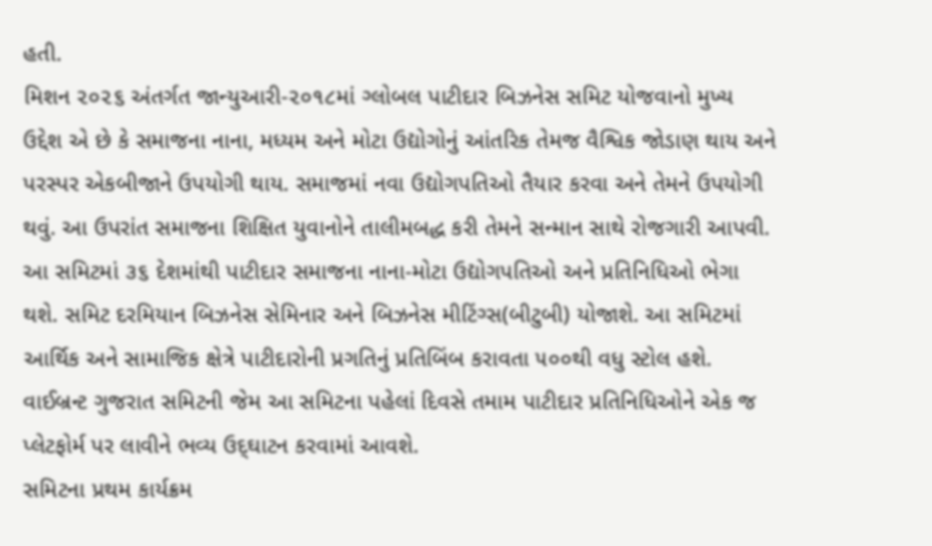હતી.
મિશન ૨૦૨૬ અંતર્ગત જાન્યુઆરી-૨૦૧૮માં ગ્લોબલ પાટીદાર બિઝનેસ સમિટ યોજવાનો મુખ્ય ઉદ્દેશ એ છે કે સમાજના નાના, મધ્યમ અને મોટા ઉદ્યોગોનું આંતરિક તેમજ વૈશ્વિક જોડાણ થાય અને પરસ્પર એકબીજાને ઉપયોગી થાય. સમાજમાં નવા ઉદ્યોગપતિઓ તૈયાર કરવા અને તેમને ઉપયોગી થવું. આ ઉપરાંત સમાજના શિક્ષિત યુવાનોને તાલીમબદ્ધ કરી તેમને સન્માન સાથે રોજગારી આપવી. આ સમિટમાં ૩૬ દેશમાંથી પાટીદાર સમાજના નાના-મોટા ઉદ્યોગપતિઓ અને પ્રતિનિધિઓ ભેગા થશે. સમિટ દરમિયાન બિઝનેસ સેમિનાર અને બિઝનેસ મીટિંગ્સ(બીટુબી) યોજાશે. આ સમિટમાં આર્થિક અને સામાજિક ક્ષેત્રે પાટીદારોની પ્રગતિનું પ્રતિબિંબ કરાવતા ૫૦૦થી વધુ સ્ટોલ હશે. વાઈબ્રન્ટ ગુજરાત સમિટની જેમ આ સમિટના પહેલાં દિવસે તમામ પાટીદાર પ્રતિનિધિઓને એક જ પ્લેટફોર્મ પર લાવીને ભવ્ય ઉદ્‌ઘાટન કરવામાં આવશે.
સમિટના પ્રથમ કાર્યક્રમ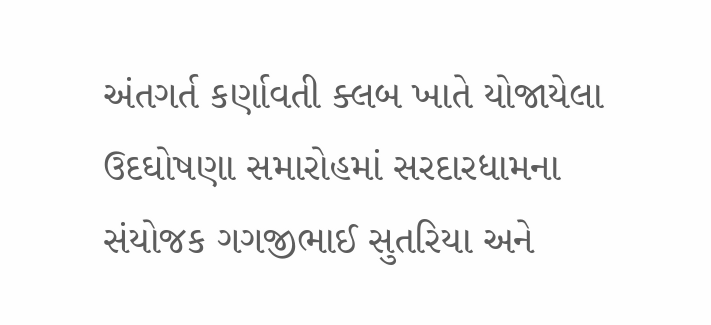અંતગર્ત કર્ણાવતી ક્લબ ખાતે યોજાયેલા ઉદઘોષણા સમારોહમાં સરદારધામના સંયોજક ગગજીભાઈ સુતરિયા અને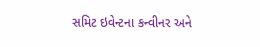સમિટ ઇવેન્ટના કન્વીનર અને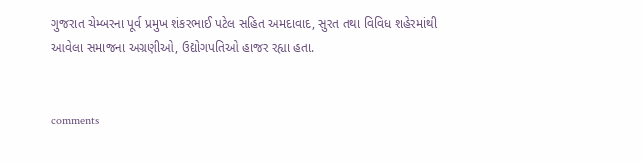ગુજરાત ચેમ્બરના પૂર્વ પ્રમુખ શંકરભાઈ પટેલ સહિત અમદાવાદ, સુરત તથા વિવિધ શહેરમાંથી આવેલા સમાજના અગ્રણીઓ, ઉદ્યોગપતિઓ હાજર રહ્યા હતા.


comments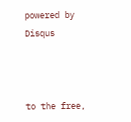powered by Disqus



to the free,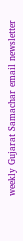weekly Gujarat Samachar email newsletter